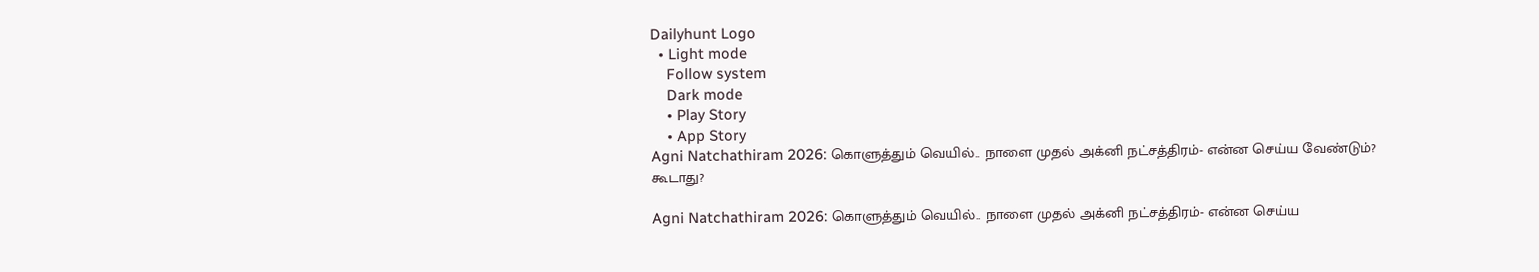Dailyhunt Logo
  • Light mode
    Follow system
    Dark mode
    • Play Story
    • App Story
Agni Natchathiram 2026: கொளுத்தும் வெயில்.. நாளை முதல் அக்னி நட்சத்திரம்- என்ன செய்ய வேண்டும்? கூடாது?

Agni Natchathiram 2026: கொளுத்தும் வெயில்.. நாளை முதல் அக்னி நட்சத்திரம்- என்ன செய்ய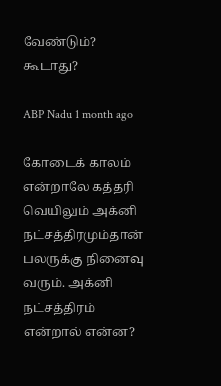வேண்டும்? கூடாது?

ABP Nadu 1 month ago

கோடைக் காலம் என்றாலே கத்தரி வெயிலும் அக்னி நட்சத்திரமும்தான் பலருக்கு நினைவு வரும். அக்னி நட்சத்திரம் என்றால் என்ன?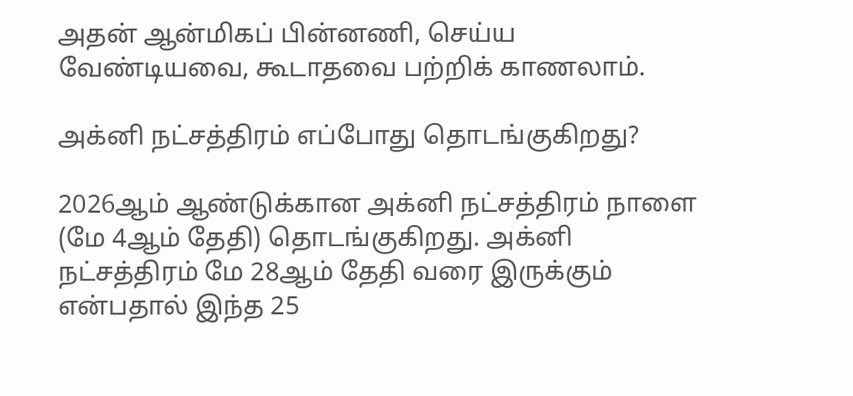அதன் ஆன்மிகப் பின்னணி, செய்ய வேண்டியவை, கூடாதவை பற்றிக் காணலாம்.

அக்னி நட்சத்திரம் எப்போது தொடங்குகிறது?

2026ஆம் ஆண்டுக்கான அக்னி நட்சத்திரம் நாளை (மே 4ஆம் தேதி) தொடங்குகிறது. அக்னி நட்சத்திரம் மே 28ஆம் தேதி வரை இருக்கும் என்பதால் இந்த 25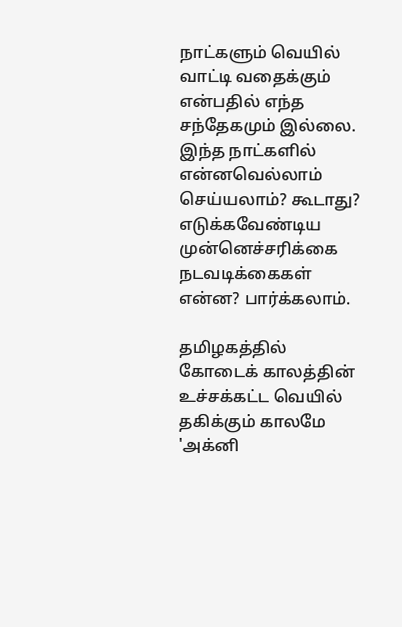நாட்களும் வெயில் வாட்டி வதைக்கும் என்பதில் எந்த சந்தேகமும் இல்லை. இந்த நாட்களில் என்னவெல்லாம் செய்யலாம்? கூடாது? எடுக்கவேண்டிய முன்னெச்சரிக்கை நடவடிக்கைகள் என்ன? பார்க்கலாம்.

தமிழகத்தில் கோடைக் காலத்தின் உச்சக்கட்ட வெயில் தகிக்கும் காலமே 'அக்னி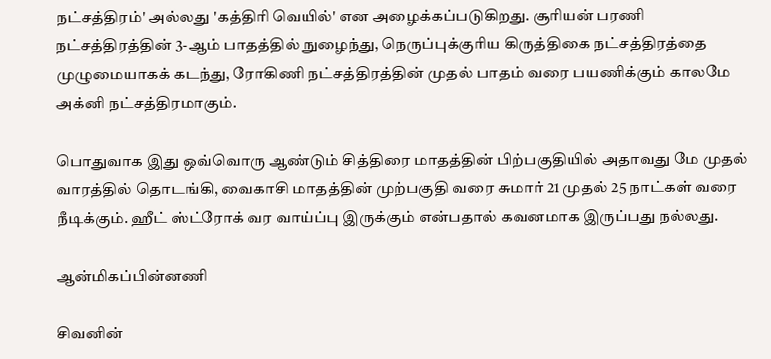நட்சத்திரம்' அல்லது 'கத்திரி வெயில்' என அழைக்கப்படுகிறது. சூரியன் பரணி நட்சத்திரத்தின் 3-ஆம் பாதத்தில் நுழைந்து, நெருப்புக்குரிய கிருத்திகை நட்சத்திரத்தை முழுமையாகக் கடந்து, ரோகிணி நட்சத்திரத்தின் முதல் பாதம் வரை பயணிக்கும் காலமே அக்னி நட்சத்திரமாகும்.

பொதுவாக இது ஒவ்வொரு ஆண்டும் சித்திரை மாதத்தின் பிற்பகுதியில் அதாவது மே முதல் வாரத்தில் தொடங்கி, வைகாசி மாதத்தின் முற்பகுதி வரை சுமார் 21 முதல் 25 நாட்கள் வரை நீடிக்கும். ஹீட் ஸ்ட்ரோக் வர வாய்ப்பு இருக்கும் என்பதால் கவனமாக இருப்பது நல்லது.

ஆன்மிகப்பின்னணி

சிவனின்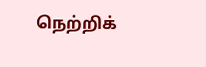நெற்றிக்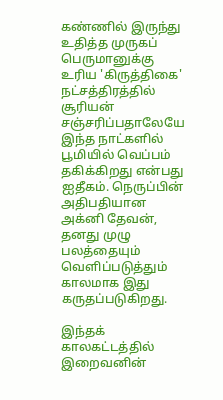கண்ணில் இருந்து உதித்த முருகப் பெருமானுக்கு உரிய 'கிருத்திகை' நட்சத்திரத்தில் சூரியன் சஞ்சரிப்பதாலேயே இந்த நாட்களில் பூமியில் வெப்பம் தகிக்கிறது என்பது ஐதீகம். நெருப்பின் அதிபதியான அக்னி தேவன், தனது முழு பலத்தையும் வெளிப்படுத்தும் காலமாக இது கருதப்படுகிறது.

இந்தக் காலகட்டத்தில் இறைவனின்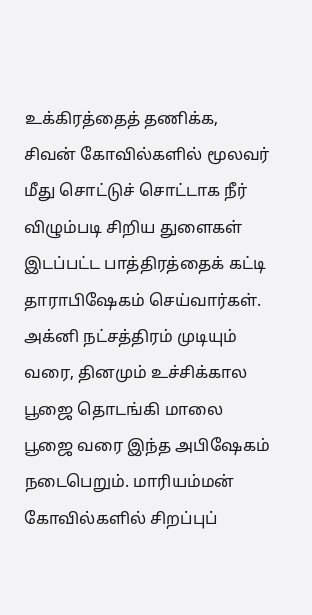உக்கிரத்தைத் தணிக்க, சிவன் கோவில்களில் மூலவர் மீது சொட்டுச் சொட்டாக நீர் விழும்படி சிறிய துளைகள் இடப்பட்ட பாத்திரத்தைக் கட்டி தாராபிஷேகம் செய்வார்கள். அக்னி நட்சத்திரம் முடியும் வரை, தினமும் உச்சிக்கால பூஜை தொடங்கி மாலை பூஜை வரை இந்த அபிஷேகம் நடைபெறும். மாரியம்மன் கோவில்களில் சிறப்புப்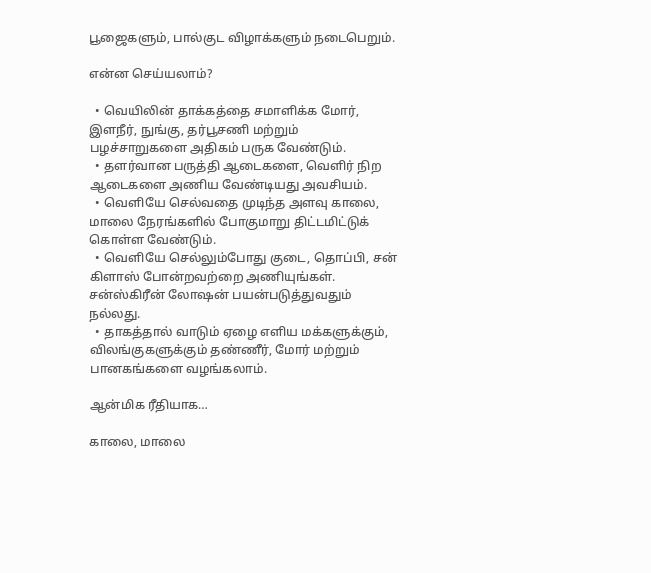பூஜைகளும், பால்குட விழாக்களும் நடைபெறும்.

என்ன செய்யலாம்?

  • வெயிலின் தாக்கத்தை சமாளிக்க மோர், இளநீர், நுங்கு, தர்பூசணி மற்றும் பழச்சாறுகளை அதிகம் பருக வேண்டும்.
  • தளர்வான பருத்தி ஆடைகளை, வெளிர் நிற ஆடைகளை அணிய வேண்டியது அவசியம்.
  • வெளியே செல்வதை முடிந்த அளவு காலை, மாலை நேரங்களில் போகுமாறு திட்டமிட்டுக் கொள்ள வேண்டும்.
  • வெளியே செல்லும்போது குடை, தொப்பி, சன் கிளாஸ் போன்றவற்றை அணியுங்கள். சன்ஸ்கிரீன் லோஷன் பயன்படுத்துவதும் நல்லது.
  • தாகத்தால் வாடும் ஏழை எளிய மக்களுக்கும், விலங்குகளுக்கும் தண்ணீர், மோர் மற்றும் பானகங்களை வழங்கலாம்.

ஆன்மிக ரீதியாக…

காலை, மாலை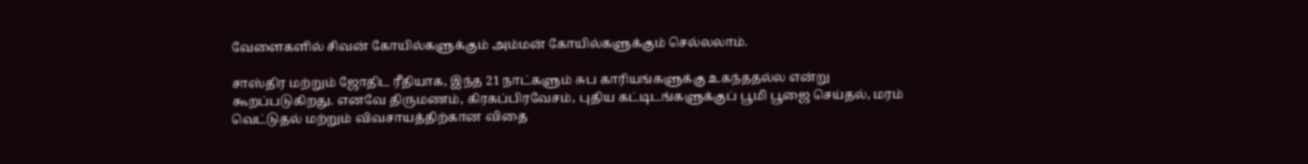வேளைகளில் சிவன் கோயில்களுக்கும் அம்மன் கோயில்களுக்கும் செல்லலாம்.

சாஸ்திர மற்றும் ஜோதிட ரீதியாக, இந்த 21 நாட்களும் சுப காரியங்களுக்கு உகந்ததல்ல என்று கூறப்படுகிறது. எனவே திருமணம், கிரகப்பிரவேசம், புதிய கட்டிடங்களுக்குப் பூமி பூஜை செய்தல், மரம் வெட்டுதல் மற்றும் விவசாயத்திற்கான விதை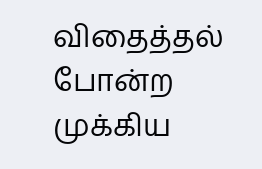விதைத்தல் போன்ற முக்கிய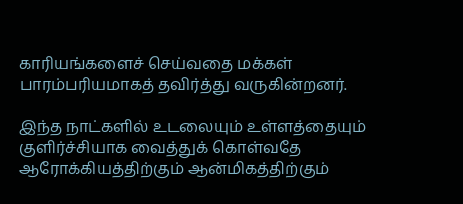காரியங்களைச் செய்வதை மக்கள் பாரம்பரியமாகத் தவிர்த்து வருகின்றனர்.

இந்த நாட்களில் உடலையும் உள்ளத்தையும் குளிர்ச்சியாக வைத்துக் கொள்வதே ஆரோக்கியத்திற்கும் ஆன்மிகத்திற்கும்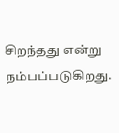சிறந்தது என்று நம்பப்படுகிறது.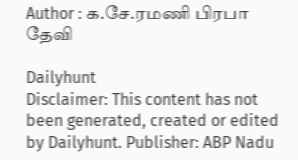Author : க.சே.ரமணி பிரபா தேவி

Dailyhunt
Disclaimer: This content has not been generated, created or edited by Dailyhunt. Publisher: ABP Nadu